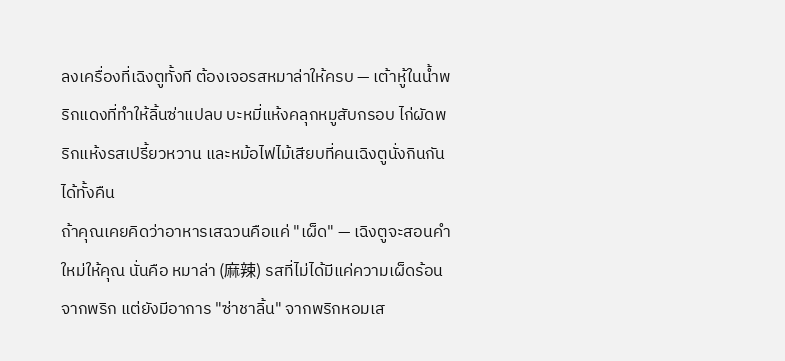ลงเครื่องที่เฉิงตูทั้งที ต้องเจอรสหมาล่าให้ครบ — เต้าหู้ในน้ำพริกแดงที่ทำให้ลิ้นซ่าแปลบ บะหมี่แห้งคลุกหมูสับกรอบ ไก่ผัดพริกแห้งรสเปรี้ยวหวาน และหม้อไฟไม้เสียบที่คนเฉิงตูนั่งกินกันได้ทั้งคืน
ถ้าคุณเคยคิดว่าอาหารเสฉวนคือแค่ "เผ็ด" — เฉิงตูจะสอนคำใหม่ให้คุณ นั่นคือ หมาล่า (麻辣) รสที่ไม่ได้มีแค่ความเผ็ดร้อนจากพริก แต่ยังมีอาการ "ซ่าชาลิ้น" จากพริกหอมเส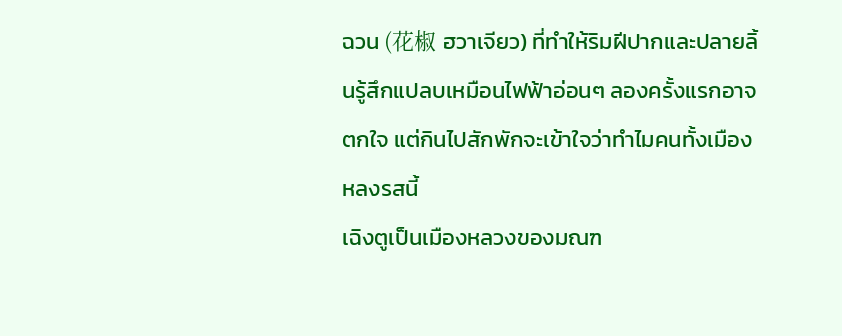ฉวน (花椒 ฮวาเจียว) ที่ทำให้ริมฝีปากและปลายลิ้นรู้สึกแปลบเหมือนไฟฟ้าอ่อนๆ ลองครั้งแรกอาจตกใจ แต่กินไปสักพักจะเข้าใจว่าทำไมคนทั้งเมืองหลงรสนี้
เฉิงตูเป็นเมืองหลวงของมณฑ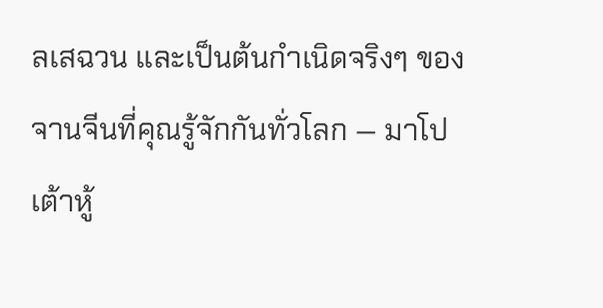ลเสฉวน และเป็นต้นกำเนิดจริงๆ ของจานจีนที่คุณรู้จักกันทั่วโลก — มาโปเต้าหู้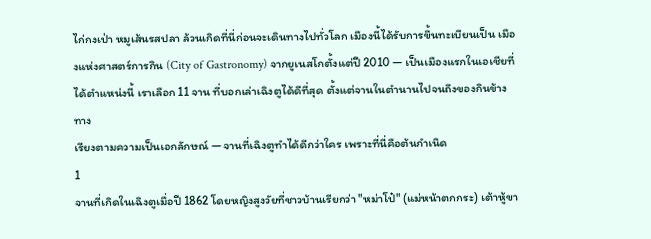ไก่กงเป่า หมูเส้นรสปลา ล้วนเกิดที่นี่ก่อนจะเดินทางไปทั่วโลก เมืองนี้ได้รับการขึ้นทะเบียนเป็น เมืองแห่งศาสตร์การกิน (City of Gastronomy) จากยูเนสโกตั้งแต่ปี 2010 — เป็นเมืองแรกในเอเชียที่ได้ตำแหน่งนี้ เราเลือก 11 จาน ที่บอกเล่าเฉิงตูได้ดีที่สุด ตั้งแต่จานในตำนานไปจนถึงของกินข้างทาง
เรียงตามความเป็นเอกลักษณ์ — จานที่เฉิงตูทำได้ดีกว่าใคร เพราะที่นี่คือต้นกำเนิด
1
จานที่เกิดในเฉิงตูเมื่อปี 1862 โดยหญิงสูงวัยที่ชาวบ้านเรียกว่า "หม่าโป๋" (แม่หน้าตกกระ) เต้าหู้ขา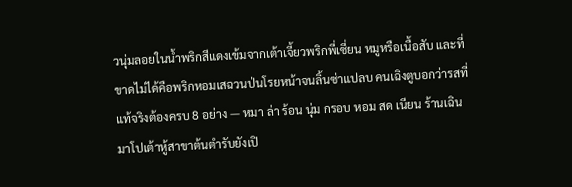วนุ่มลอยในน้ำพริกสีแดงเข้มจากเต้าเจี้ยวพริกพี่เซี่ยน หมูหรือเนื้อสับ และที่ขาดไม่ได้คือพริกหอมเสฉวนป่นโรยหน้าจนลิ้นซ่าแปลบ คนเฉิงตูบอกว่ารสที่แท้จริงต้องครบ 8 อย่าง — หมา ล่า ร้อน นุ่ม กรอบ หอม สด เนียน ร้านเฉินมาโปเต้าหู้สาขาต้นตำรับยังเปิ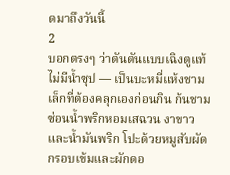ดมาถึงวันนี้
2
บอกตรงๆ ว่าตันตันแบบเฉิงตูแท้ไม่มีน้ำซุป — เป็นบะหมี่แห้งชามเล็กที่ต้องคลุกเองก่อนกิน ก้นชามซ่อนน้ำพริกหอมเสฉวน งาขาว และน้ำมันพริก โปะด้วยหมูสับผัดกรอบเข้มและผักดอ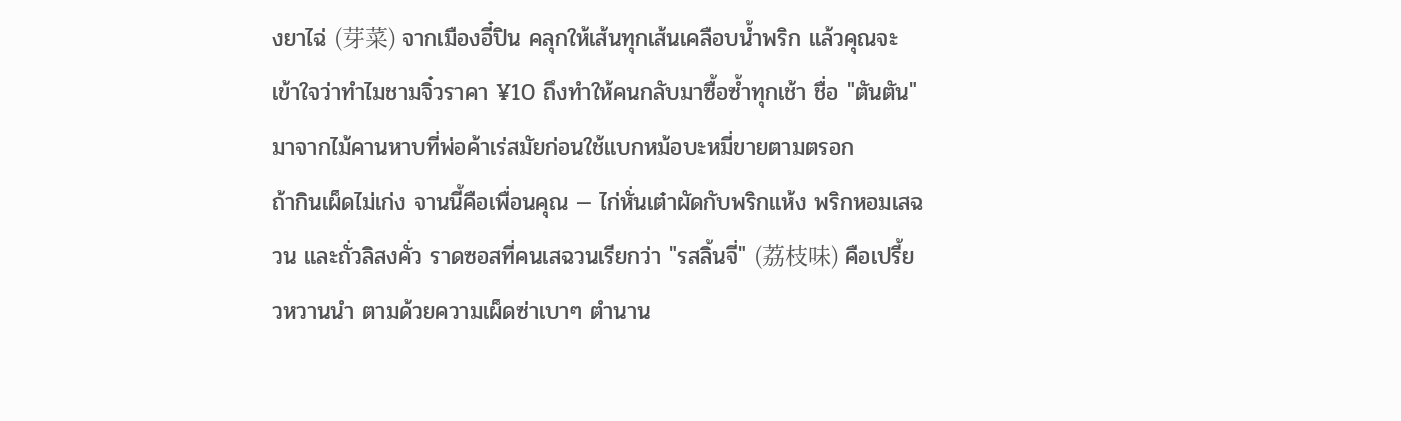งยาไฉ่ (芽菜) จากเมืองอี๋ปิน คลุกให้เส้นทุกเส้นเคลือบน้ำพริก แล้วคุณจะเข้าใจว่าทำไมชามจิ๋วราคา ¥10 ถึงทำให้คนกลับมาซื้อซ้ำทุกเช้า ชื่อ "ตันตัน" มาจากไม้คานหาบที่พ่อค้าเร่สมัยก่อนใช้แบกหม้อบะหมี่ขายตามตรอก
ถ้ากินเผ็ดไม่เก่ง จานนี้คือเพื่อนคุณ — ไก่หั่นเต๋าผัดกับพริกแห้ง พริกหอมเสฉวน และถั่วลิสงคั่ว ราดซอสที่คนเสฉวนเรียกว่า "รสลิ้นจี่" (荔枝味) คือเปรี้ยวหวานนำ ตามด้วยความเผ็ดซ่าเบาๆ ตำนาน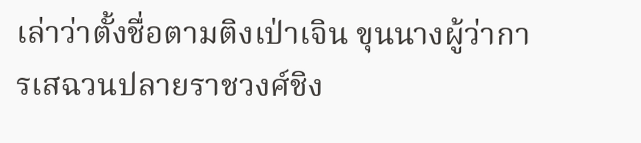เล่าว่าตั้งชื่อตามติงเป่าเจิน ขุนนางผู้ว่าการเสฉวนปลายราชวงศ์ชิง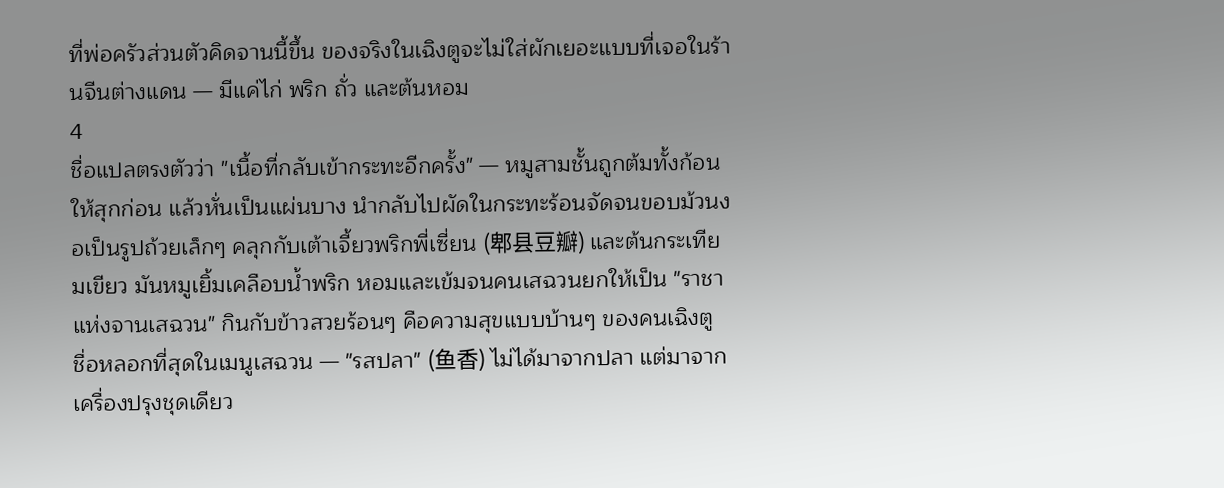ที่พ่อครัวส่วนตัวคิดจานนี้ขึ้น ของจริงในเฉิงตูจะไม่ใส่ผักเยอะแบบที่เจอในร้านจีนต่างแดน — มีแค่ไก่ พริก ถั่ว และต้นหอม
4
ชื่อแปลตรงตัวว่า "เนื้อที่กลับเข้ากระทะอีกครั้ง" — หมูสามชั้นถูกต้มทั้งก้อนให้สุกก่อน แล้วหั่นเป็นแผ่นบาง นำกลับไปผัดในกระทะร้อนจัดจนขอบม้วนงอเป็นรูปถ้วยเล็กๆ คลุกกับเต้าเจี้ยวพริกพี่เซี่ยน (郫县豆瓣) และต้นกระเทียมเขียว มันหมูเยิ้มเคลือบน้ำพริก หอมและเข้มจนคนเสฉวนยกให้เป็น "ราชาแห่งจานเสฉวน" กินกับข้าวสวยร้อนๆ คือความสุขแบบบ้านๆ ของคนเฉิงตู
ชื่อหลอกที่สุดในเมนูเสฉวน — "รสปลา" (鱼香) ไม่ได้มาจากปลา แต่มาจากเครื่องปรุงชุดเดียว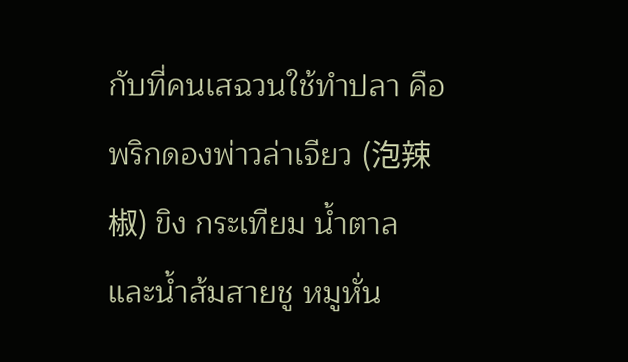กับที่คนเสฉวนใช้ทำปลา คือพริกดองพ่าวล่าเจียว (泡辣椒) ขิง กระเทียม น้ำตาล และน้ำส้มสายชู หมูหั่น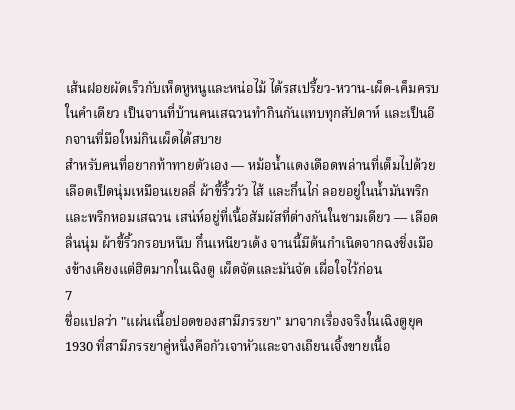เส้นฝอยผัดเร็วกับเห็ดหูหนูและหน่อไม้ ได้รสเปรี้ยว-หวาน-เผ็ด-เค็มครบในคำเดียว เป็นจานที่บ้านคนเสฉวนทำกินกันแทบทุกสัปดาห์ และเป็นอีกจานที่มือใหม่กินเผ็ดได้สบาย
สำหรับคนที่อยากท้าทายตัวเอง — หม้อน้ำแดงเดือดพล่านที่เต็มไปด้วยเลือดเป็ดนุ่มเหมือนเยลลี่ ผ้าขี้ริ้ววัว ไส้ และกึ๋นไก่ ลอยอยู่ในน้ำมันพริกและพริกหอมเสฉวน เสน่ห์อยู่ที่เนื้อสัมผัสที่ต่างกันในชามเดียว — เลือดลื่นนุ่ม ผ้าขี้ริ้วกรอบหนึบ กึ๋นเหนียวเด้ง จานนี้มีต้นกำเนิดจากฉงชิ่งเมืองข้างเคียงแต่ฮิตมากในเฉิงตู เผ็ดจัดและมันจัด เผื่อใจไว้ก่อน
7
ชื่อแปลว่า "แผ่นเนื้อปอดของสามีภรรยา" มาจากเรื่องจริงในเฉิงตูยุค 1930 ที่สามีภรรยาคู่หนึ่งคือกัวเจาหัวและจางเถียนเจิ้งขายเนื้อ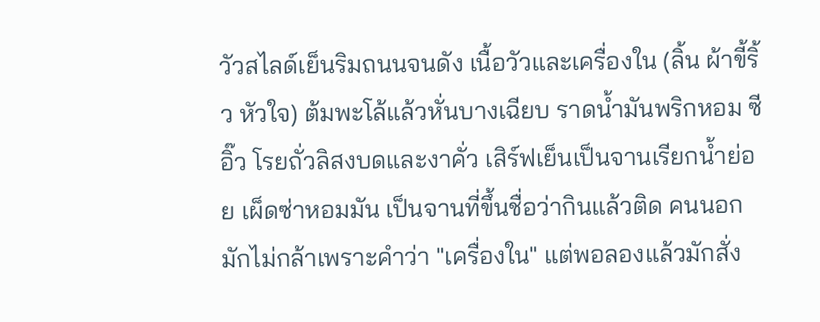วัวสไลด์เย็นริมถนนจนดัง เนื้อวัวและเครื่องใน (ลิ้น ผ้าขี้ริ้ว หัวใจ) ต้มพะโล้แล้วหั่นบางเฉียบ ราดน้ำมันพริกหอม ซีอิ๊ว โรยถั่วลิสงบดและงาคั่ว เสิร์ฟเย็นเป็นจานเรียกน้ำย่อย เผ็ดซ่าหอมมัน เป็นจานที่ขึ้นชื่อว่ากินแล้วติด คนนอกมักไม่กล้าเพราะคำว่า "เครื่องใน" แต่พอลองแล้วมักสั่ง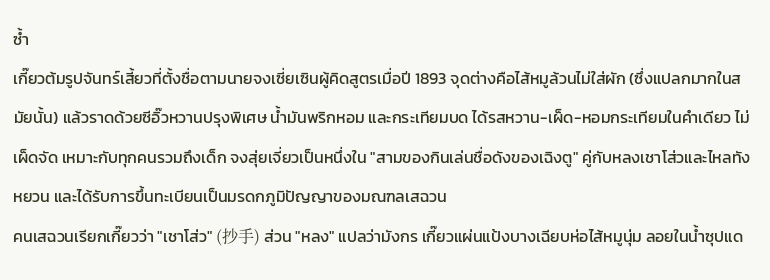ซ้ำ
เกี๊ยวต้มรูปจันทร์เสี้ยวที่ตั้งชื่อตามนายจงเซี่ยเซินผู้คิดสูตรเมื่อปี 1893 จุดต่างคือไส้หมูล้วนไม่ใส่ผัก (ซึ่งแปลกมากในสมัยนั้น) แล้วราดด้วยซีอิ๊วหวานปรุงพิเศษ น้ำมันพริกหอม และกระเทียมบด ได้รสหวาน-เผ็ด-หอมกระเทียมในคำเดียว ไม่เผ็ดจัด เหมาะกับทุกคนรวมถึงเด็ก จงสุ่ยเจี่ยวเป็นหนึ่งใน "สามของกินเล่นชื่อดังของเฉิงตู" คู่กับหลงเชาโส่วและไหลทังหยวน และได้รับการขึ้นทะเบียนเป็นมรดกภูมิปัญญาของมณฑลเสฉวน
คนเสฉวนเรียกเกี๊ยวว่า "เชาโส่ว" (抄手) ส่วน "หลง" แปลว่ามังกร เกี๊ยวแผ่นแป้งบางเฉียบห่อไส้หมูนุ่ม ลอยในน้ำซุปแด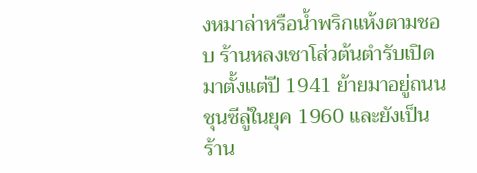งหมาล่าหรือน้ำพริกแห้งตามชอบ ร้านหลงเชาโส่วต้นตำรับเปิดมาตั้งแต่ปี 1941 ย้ายมาอยู่ถนนชุนซีลู่ในยุค 1960 และยังเป็นร้าน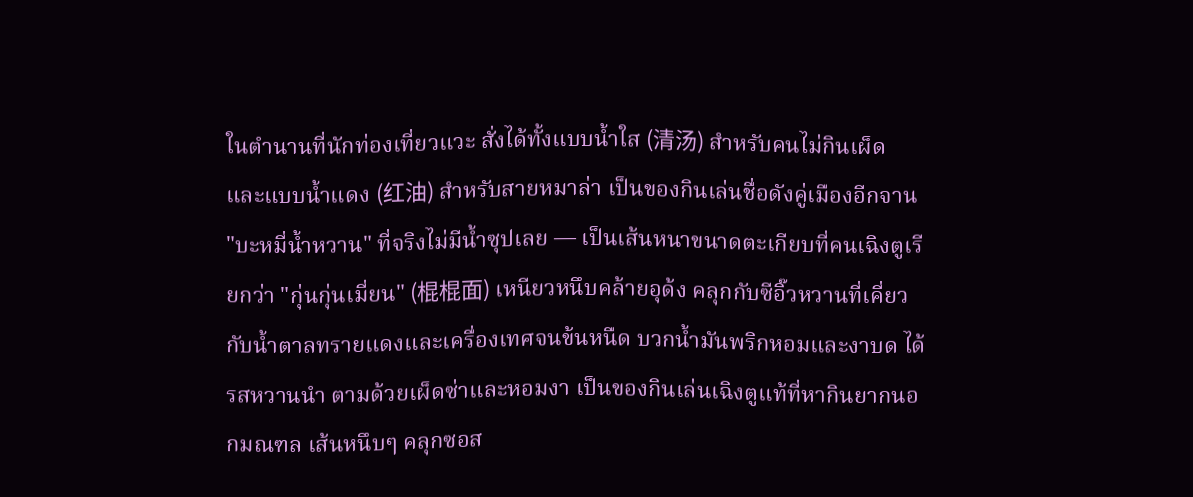ในตำนานที่นักท่องเที่ยวแวะ สั่งได้ทั้งแบบน้ำใส (清汤) สำหรับคนไม่กินเผ็ด และแบบน้ำแดง (红油) สำหรับสายหมาล่า เป็นของกินเล่นชื่อดังคู่เมืองอีกจาน
"บะหมี่น้ำหวาน" ที่จริงไม่มีน้ำซุปเลย — เป็นเส้นหนาขนาดตะเกียบที่คนเฉิงตูเรียกว่า "กุ่นกุ่นเมี่ยน" (棍棍面) เหนียวหนึบคล้ายอุด้ง คลุกกับซีอิ๊วหวานที่เคี่ยวกับน้ำตาลทรายแดงและเครื่องเทศจนข้นหนืด บวกน้ำมันพริกหอมและงาบด ได้รสหวานนำ ตามด้วยเผ็ดซ่าและหอมงา เป็นของกินเล่นเฉิงตูแท้ที่หากินยากนอกมณฑล เส้นหนึบๆ คลุกซอส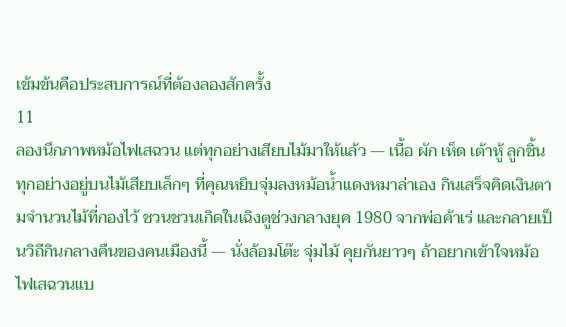เข้มข้นคือประสบการณ์ที่ต้องลองสักครั้ง
11
ลองนึกภาพหม้อไฟเสฉวน แต่ทุกอย่างเสียบไม้มาให้แล้ว — เนื้อ ผัก เห็ด เต้าหู้ ลูกชิ้น ทุกอย่างอยู่บนไม้เสียบเล็กๆ ที่คุณหยิบจุ่มลงหม้อน้ำแดงหมาล่าเอง กินเสร็จคิดเงินตามจำนวนไม้ที่กองไว้ ชวนชวนเกิดในเฉิงตูช่วงกลางยุค 1980 จากพ่อค้าเร่ และกลายเป็นวิถีกินกลางคืนของคนเมืองนี้ — นั่งล้อมโต๊ะ จุ่มไม้ คุยกันยาวๆ ถ้าอยากเข้าใจหม้อไฟเสฉวนแบ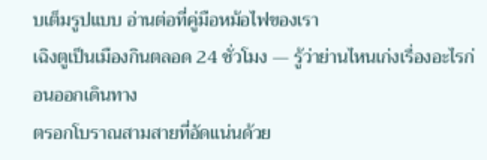บเต็มรูปแบบ อ่านต่อที่คู่มือหม้อไฟของเรา
เฉิงตูเป็นเมืองกินตลอด 24 ชั่วโมง — รู้ว่าย่านไหนเก่งเรื่องอะไรก่อนออกเดินทาง
ตรอกโบราณสามสายที่อัดแน่นด้วย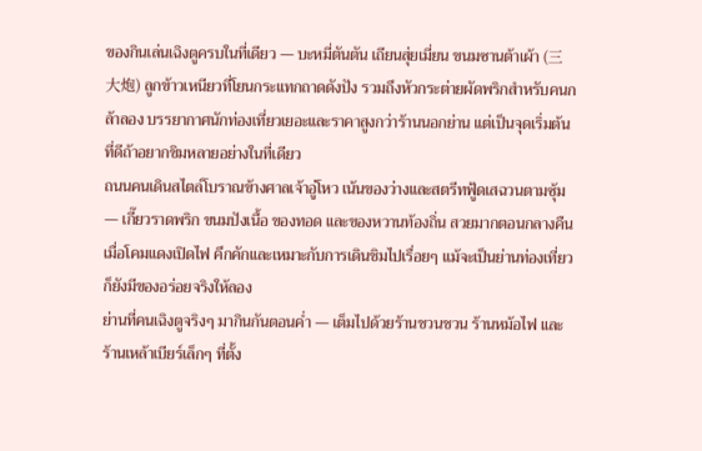ของกินเล่นเฉิงตูครบในที่เดียว — บะหมี่ตันตัน เถียนสุ่ยเมี่ยน ขนมซานต้าเผ้า (三大炮) ลูกข้าวเหนียวที่โยนกระแทกถาดดังปัง รวมถึงหัวกระต่ายผัดพริกสำหรับคนกล้าลอง บรรยากาศนักท่องเที่ยวเยอะและราคาสูงกว่าร้านนอกย่าน แต่เป็นจุดเริ่มต้นที่ดีถ้าอยากชิมหลายอย่างในที่เดียว
ถนนคนเดินสไตล์โบราณข้างศาลเจ้าอู่โหว เน้นของว่างและสตรีทฟู้ดเสฉวนตามซุ้ม — เกี๊ยวราดพริก ขนมปังเนื้อ ของทอด และของหวานท้องถิ่น สวยมากตอนกลางคืนเมื่อโคมแดงเปิดไฟ คึกคักและเหมาะกับการเดินชิมไปเรื่อยๆ แม้จะเป็นย่านท่องเที่ยวก็ยังมีของอร่อยจริงให้ลอง
ย่านที่คนเฉิงตูจริงๆ มากินกันตอนค่ำ — เต็มไปด้วยร้านชวนชวน ร้านหม้อไฟ และร้านเหล้าเบียร์เล็กๆ ที่ตั้ง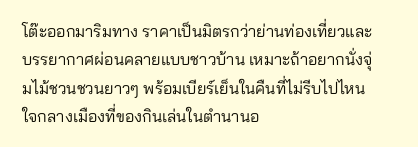โต๊ะออกมาริมทาง ราคาเป็นมิตรกว่าย่านท่องเที่ยวและบรรยากาศผ่อนคลายแบบชาวบ้าน เหมาะถ้าอยากนั่งจุ่มไม้ชวนชวนยาวๆ พร้อมเบียร์เย็นในคืนที่ไม่รีบไปไหน
ใจกลางเมืองที่ของกินเล่นในตำนานอ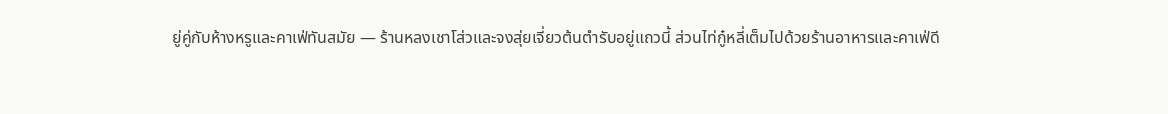ยู่คู่กับห้างหรูและคาเฟ่ทันสมัย — ร้านหลงเชาโส่วและจงสุ่ยเจี่ยวต้นตำรับอยู่แถวนี้ ส่วนไท่กู๋หลี่เต็มไปด้วยร้านอาหารและคาเฟ่ดี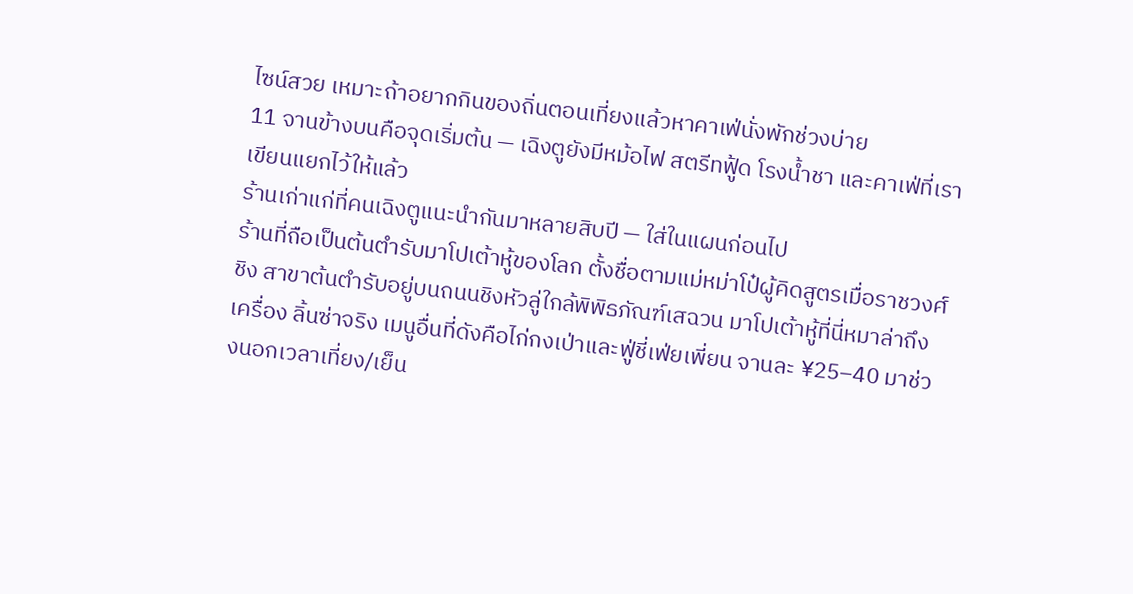ไซน์สวย เหมาะถ้าอยากกินของถิ่นตอนเที่ยงแล้วหาคาเฟ่นั่งพักช่วงบ่าย
11 จานข้างบนคือจุดเริ่มต้น — เฉิงตูยังมีหม้อไฟ สตรีทฟู้ด โรงน้ำชา และคาเฟ่ที่เราเขียนแยกไว้ให้แล้ว
ร้านเก่าแก่ที่คนเฉิงตูแนะนำกันมาหลายสิบปี — ใส่ในแผนก่อนไป
ร้านที่ถือเป็นต้นตำรับมาโปเต้าหู้ของโลก ตั้งชื่อตามแม่หม่าโป๋ผู้คิดสูตรเมื่อราชวงศ์ชิง สาขาต้นตำรับอยู่บนถนนชิงหัวลู่ใกล้พิพิธภัณฑ์เสฉวน มาโปเต้าหู้ที่นี่หมาล่าถึงเครื่อง ลิ้นซ่าจริง เมนูอื่นที่ดังคือไก่กงเป่าและฟู่ชี่เฟ่ยเพี่ยน จานละ ¥25–40 มาช่วงนอกเวลาเที่ยง/เย็น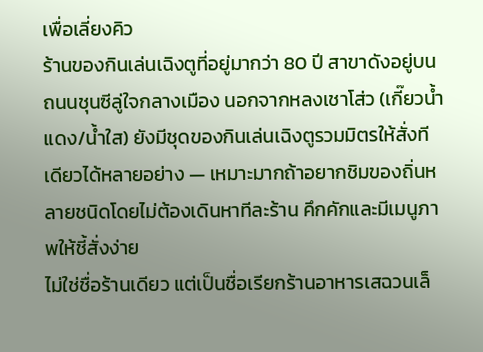เพื่อเลี่ยงคิว
ร้านของกินเล่นเฉิงตูที่อยู่มากว่า 80 ปี สาขาดังอยู่บนถนนชุนซีลู่ใจกลางเมือง นอกจากหลงเชาโส่ว (เกี๊ยวน้ำแดง/น้ำใส) ยังมีชุดของกินเล่นเฉิงตูรวมมิตรให้สั่งทีเดียวได้หลายอย่าง — เหมาะมากถ้าอยากชิมของถิ่นหลายชนิดโดยไม่ต้องเดินหาทีละร้าน คึกคักและมีเมนูภาพให้ชี้สั่งง่าย
ไม่ใช่ชื่อร้านเดียว แต่เป็นชื่อเรียกร้านอาหารเสฉวนเล็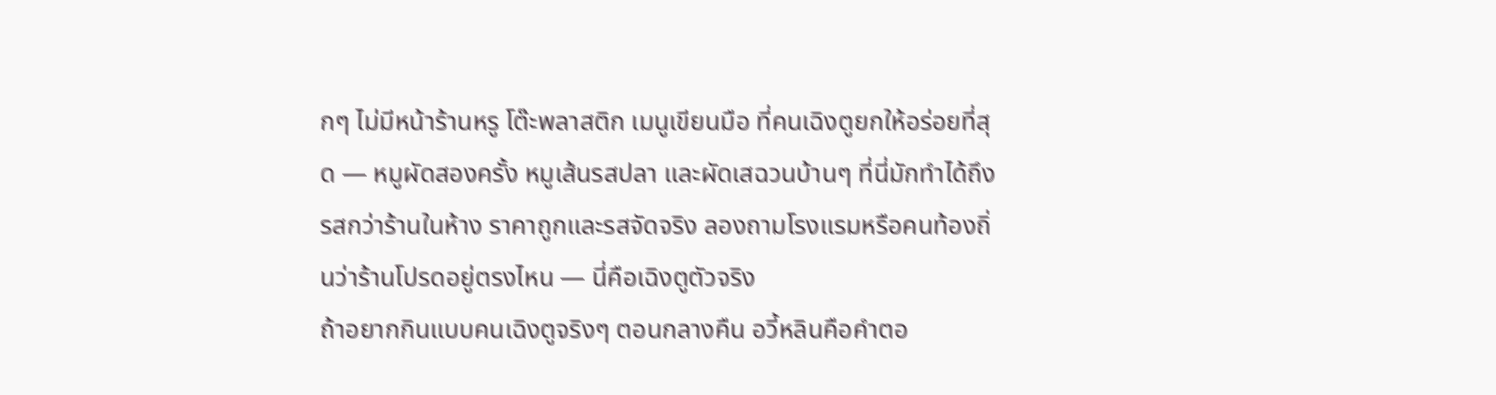กๆ ไม่มีหน้าร้านหรู โต๊ะพลาสติก เมนูเขียนมือ ที่คนเฉิงตูยกให้อร่อยที่สุด — หมูผัดสองครั้ง หมูเส้นรสปลา และผัดเสฉวนบ้านๆ ที่นี่มักทำได้ถึงรสกว่าร้านในห้าง ราคาถูกและรสจัดจริง ลองถามโรงแรมหรือคนท้องถิ่นว่าร้านโปรดอยู่ตรงไหน — นี่คือเฉิงตูตัวจริง
ถ้าอยากกินแบบคนเฉิงตูจริงๆ ตอนกลางคืน อวี้หลินคือคำตอ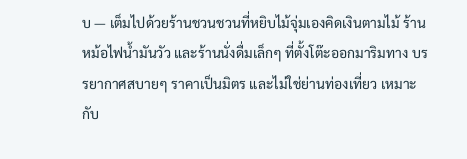บ — เต็มไปด้วยร้านชวนชวนที่หยิบไม้จุ่มเองคิดเงินตามไม้ ร้านหม้อไฟน้ำมันวัว และร้านนั่งดื่มเล็กๆ ที่ตั้งโต๊ะออกมาริมทาง บรรยากาศสบายๆ ราคาเป็นมิตร และไม่ใช่ย่านท่องเที่ยว เหมาะกับ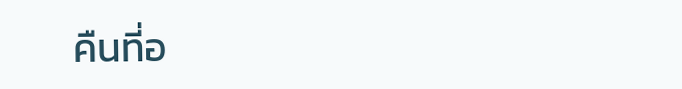คืนที่อ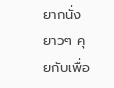ยากนั่งยาวๆ คุยกับเพื่อ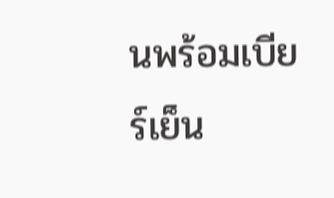นพร้อมเบียร์เย็น